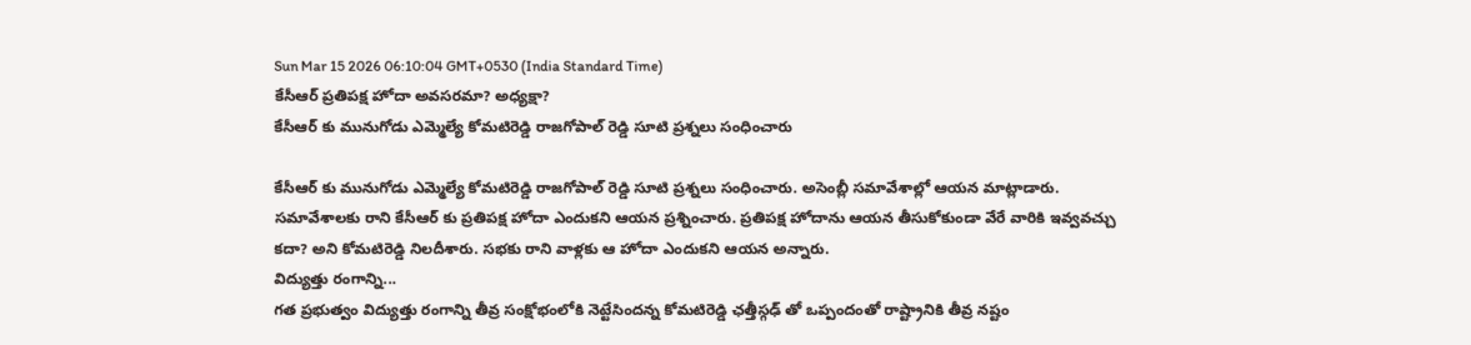Sun Mar 15 2026 06:10:04 GMT+0530 (India Standard Time)
కేసీఆర్ ప్రతిపక్ష హోదా అవసరమా? అధ్యక్షా?
కేసీఆర్ కు మునుగోడు ఎమ్మెల్యే కోమటిరెడ్డి రాజగోపాల్ రెడ్డి సూటి ప్రశ్నలు సంధించారు

కేసీఆర్ కు మునుగోడు ఎమ్మెల్యే కోమటిరెడ్డి రాజగోపాల్ రెడ్డి సూటి ప్రశ్నలు సంధించారు. అసెంబ్లీ సమావేశాల్లో ఆయన మాట్లాడారు. సమావేశాలకు రాని కేసీఆర్ కు ప్రతిపక్ష హోదా ఎందుకని ఆయన ప్రశ్నించారు. ప్రతిపక్ష హోదాను ఆయన తీసుకోకుండా వేరే వారికి ఇవ్వవచ్చు కదా? అని కోమటిరెడ్డి నిలదీశారు. సభకు రాని వాళ్లకు ఆ హోదా ఎందుకని ఆయన అన్నారు.
విద్యుత్తు రంగాన్ని...
గత ప్రభుత్వం విద్యుత్తు రంగాన్ని తీవ్ర సంక్షోభంలోకి నెట్టేసిందన్న కోమటిరెడ్డి ఛత్తీస్గఢ్ తో ఒప్పందంతో రాష్ట్రానికి తీవ్ర నష్టం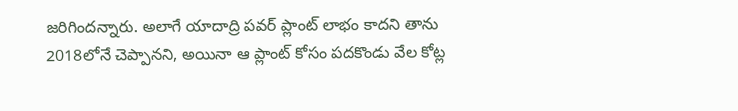జరిగిందన్నారు. అలాగే యాదాద్రి పవర్ ప్లాంట్ లాభం కాదని తాను 2018లోనే చెప్పానని, అయినా ఆ ప్లాంట్ కోసం పదకొండు వేల కోట్ల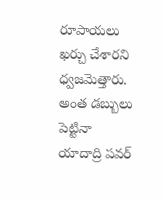రూపాయలు ఖర్చు చేశారని ధ్వజమెత్తారు. అంత డబ్బులు పెట్టినా యాదాద్రి పవర్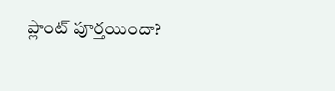ప్లాంట్ పూర్తయిందా?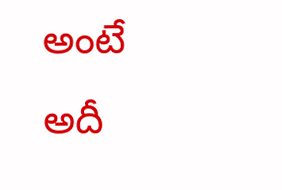అంటే అదీ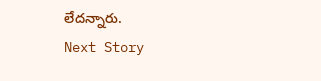లేదన్నారు.
Next Story